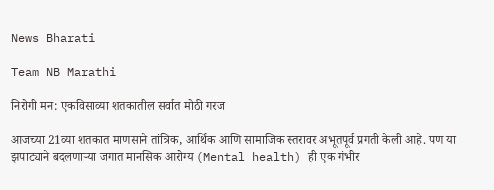News Bharati

Team NB Marathi

निरोगी मन: एकविसाव्या शतकातील सर्वात मोठी गरज

आजच्या 21व्या शतकात माणसाने तांत्रिक, आर्थिक आणि सामाजिक स्तरावर अभूतपूर्व प्रगती केली आहे. पण या झपाट्याने बदलणाऱ्या जगात मानसिक आरोग्य (Mental health) ही एक गंभीर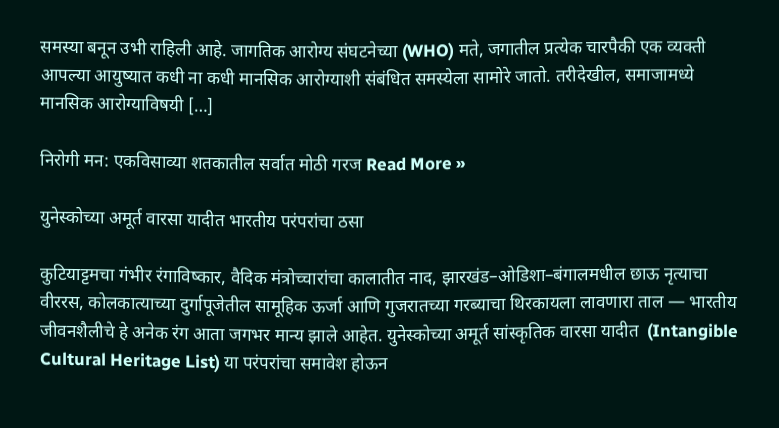समस्या बनून उभी राहिली आहे. जागतिक आरोग्य संघटनेच्या (WHO) मते, जगातील प्रत्येक चारपैकी एक व्यक्ती आपल्या आयुष्यात कधी ना कधी मानसिक आरोग्याशी संबंधित समस्येला सामोरे जातो. तरीदेखील, समाजामध्ये मानसिक आरोग्याविषयी […]

निरोगी मन: एकविसाव्या शतकातील सर्वात मोठी गरज Read More »

युनेस्कोच्या अमूर्त वारसा यादीत भारतीय परंपरांचा ठसा

कुटियाट्टमचा गंभीर रंगाविष्कार, वैदिक मंत्रोच्चारांचा कालातीत नाद, झारखंड–ओडिशा–बंगालमधील छाऊ नृत्याचा वीररस, कोलकात्याच्या दुर्गापूजेतील सामूहिक ऊर्जा आणि गुजरातच्या गरब्याचा थिरकायला लावणारा ताल — भारतीय जीवनशैलीचे हे अनेक रंग आता जगभर मान्य झाले आहेत. युनेस्कोच्या अमूर्त सांस्कृतिक वारसा यादीत  (Intangible Cultural Heritage List) या परंपरांचा समावेश होऊन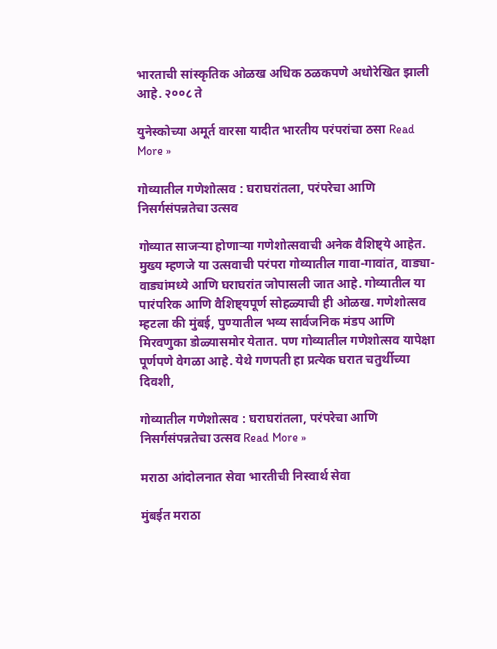भारताची सांस्कृतिक ओळख अधिक ठळकपणे अधोरेखित झाली आहे. २००८ ते

युनेस्कोच्या अमूर्त वारसा यादीत भारतीय परंपरांचा ठसा Read More »

गोव्यातील गणेशोत्सव : घराघरांतला, परंपरेचा आणि निसर्गसंपन्नतेचा उत्सव

गोव्यात साजऱ्या होणाऱ्या गणेशोत्सवाची अनेक वैशिष्ट्ये आहेत. मुख्य म्हणजे या उत्सवाची परंपरा गोव्यातील गावा-गावांत, वाड्या- वाड्यांमध्ये आणि घराघरांत जोपासली जात आहे. गोव्यातील या पारंपरिक आणि वैशिष्ट्यपूर्ण सोहळ्याची ही ओळख. गणेशोत्सव म्हटला की मुंबई, पुण्यातील भव्य सार्वजनिक मंडप आणि मिरवणुका डोळ्यासमोर येतात. पण गोव्यातील गणेशोत्सव यापेक्षा पूर्णपणे वेगळा आहे. येथे गणपती हा प्रत्येक घरात चतुर्थीच्या दिवशी,

गोव्यातील गणेशोत्सव : घराघरांतला, परंपरेचा आणि निसर्गसंपन्नतेचा उत्सव Read More »

मराठा आंदोलनात सेवा भारतीची निस्वार्थ सेवा

मुंबईत मराठा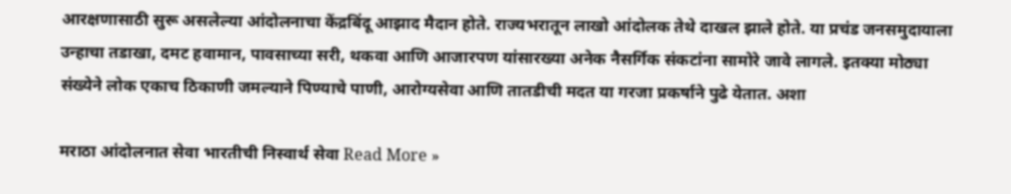आरक्षणासाठी सुरू असलेल्या आंदोलनाचा केंद्रबिंदू आझाद मैदान होते. राज्यभरातून लाखो आंदोलक तेथे दाखल झाले होते. या प्रचंड जनसमुदायाला उन्हाचा तडाखा, दमट हवामान, पावसाच्या सरी, थकवा आणि आजारपण यांसारख्या अनेक नैसर्गिक संकटांना सामोरे जावे लागले. इतक्या मोठ्या संख्येने लोक एकाच ठिकाणी जमल्याने पिण्याचे पाणी, आरोग्यसेवा आणि तातडीची मदत या गरजा प्रकर्षाने पुढे येतात. अशा

मराठा आंदोलनात सेवा भारतीची निस्वार्थ सेवा Read More »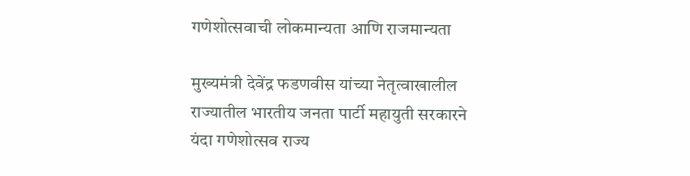गणेशोत्सवाची लोकमान्यता आणि राजमान्यता

मुख्यमंत्री देवेंद्र फडणवीस यांच्या नेतृत्वाखालील राज्यातील भारतीय जनता पार्टी महायुती सरकारने यंदा गणेशोत्सव राज्य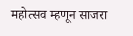महोत्सव म्हणून साजरा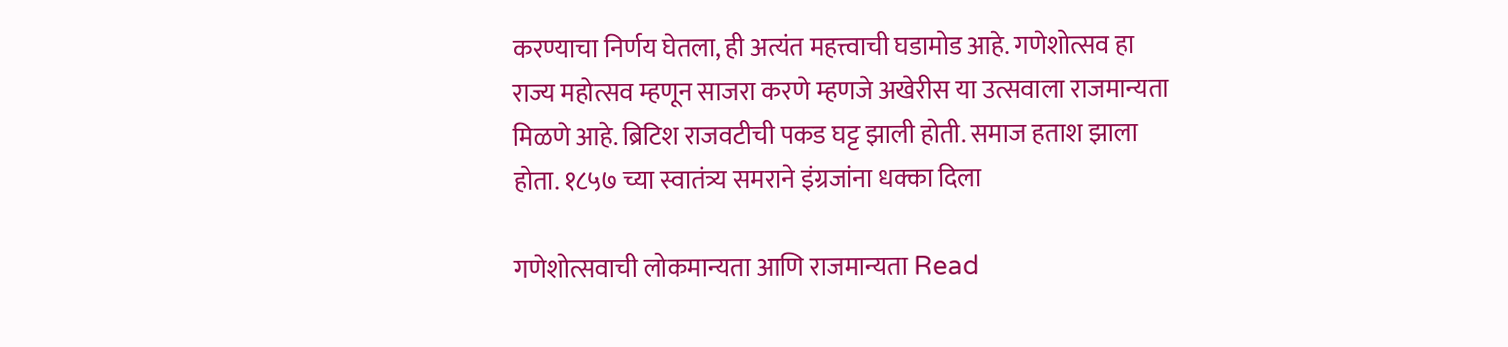करण्याचा निर्णय घेतला, ही अत्यंत महत्त्वाची घडामोड आहे. गणेशोत्सव हा राज्य महोत्सव म्हणून साजरा करणे म्हणजे अखेरीस या उत्सवाला राजमान्यता मिळणे आहे. ब्रिटिश राजवटीची पकड घट्ट झाली होती. समाज हताश झाला होता. १८५७ च्या स्वातंत्र्य समराने इंग्रजांना धक्का दिला

गणेशोत्सवाची लोकमान्यता आणि राजमान्यता Read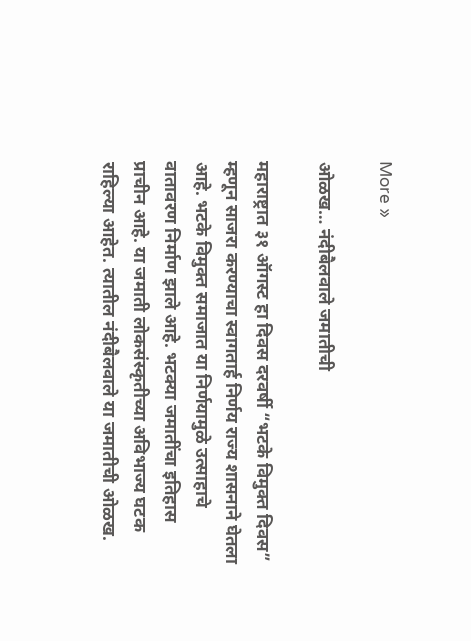More »

ओळख… नंदीबैलवाले जमातीची

महाराष्ट्रात ३१ ऑगस्ट हा दिवस दरवर्षी “भटके विमुक्त दिवस” म्हणून साजरा करण्याचा स्वागतार्ह निर्णय राज्य शासनाने घेतला आहे. भटके विमुक्त समाजात या निर्णयामुळे उत्साहाचे वातावरण निर्माण झाले आहे. भटक्या जमातींचा इतिहास प्राचीन आहे. या जमाती लोकसंस्कृतीच्या अविभाज्य घटक राहिल्या आहेत. त्यातील नंदीबैलवाले या जमातीची ओळख.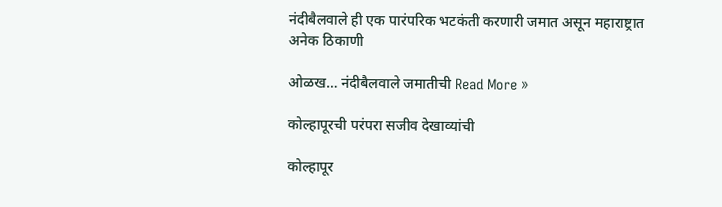नंदीबैलवाले ही एक पारंपरिक भटकंती करणारी जमात असून महाराष्ट्रात अनेक ठिकाणी

ओळख… नंदीबैलवाले जमातीची Read More »

कोल्हापूरची परंपरा सजीव देखाव्यांची

कोल्हापूर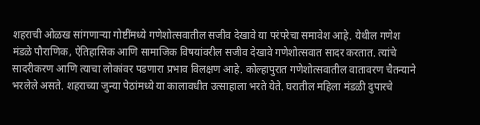शहराची ओळख सांगणाऱ्या गोष्टींमध्ये गणेशोत्सवातील सजीव देखावे या परंपरेचा समावेश आहे. येथील गणेश मंडळे पौराणिक, ऐतिहासिक आणि सामाजिक विषयांवरील सजीव देखावे गणेशोत्सवात सादर करतात. त्यांचे सादरीकरण आणि त्याचा लोकांवर पडणारा प्रभाव विलक्षण आहे. कोल्हापुरात गणेशोत्सवातील वातावरण चैतन्याने भरलेले असते. शहराच्या जुन्या पेठांमध्ये या कालावधीत उत्साहाला भरते येते. घरातील महिला मंडळी दुपारचे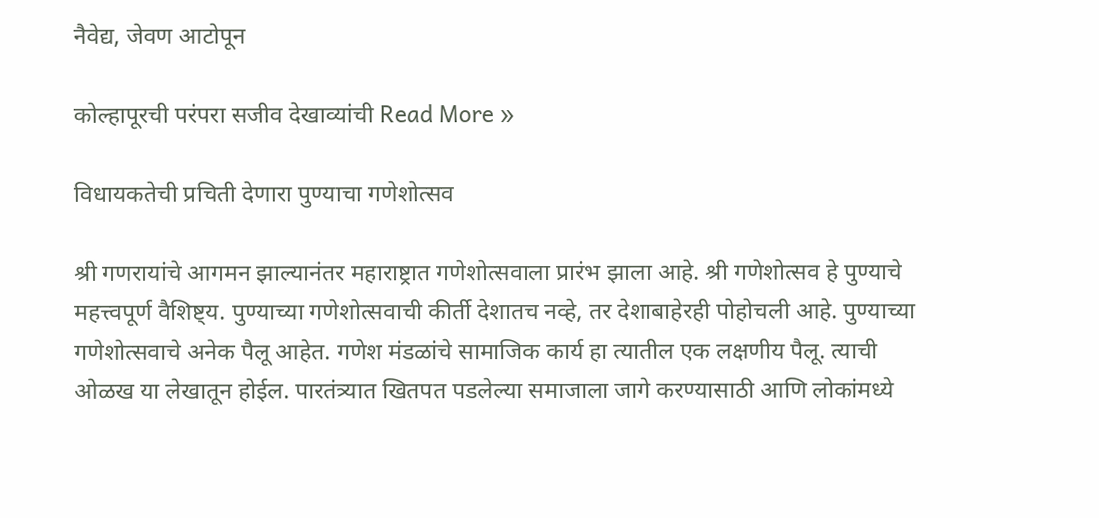नैवेद्य, जेवण आटोपून

कोल्हापूरची परंपरा सजीव देखाव्यांची Read More »

विधायकतेची प्रचिती देणारा पुण्याचा गणेशोत्सव

श्री गणरायांचे आगमन झाल्यानंतर महाराष्ट्रात गणेशोत्सवाला प्रारंभ झाला आहे. श्री गणेशोत्सव हे पुण्याचे महत्त्वपूर्ण वैशिष्ट्य. पुण्याच्या गणेशोत्सवाची कीर्ती देशातच नव्हे, तर देशाबाहेरही पोहोचली आहे. पुण्याच्या गणेशोत्सवाचे अनेक पैलू आहेत. गणेश मंडळांचे सामाजिक कार्य हा त्यातील एक लक्षणीय पैलू. त्याची ओळख या लेखातून होईल. पारतंत्र्यात खितपत पडलेल्या समाजाला जागे करण्यासाठी आणि लोकांमध्ये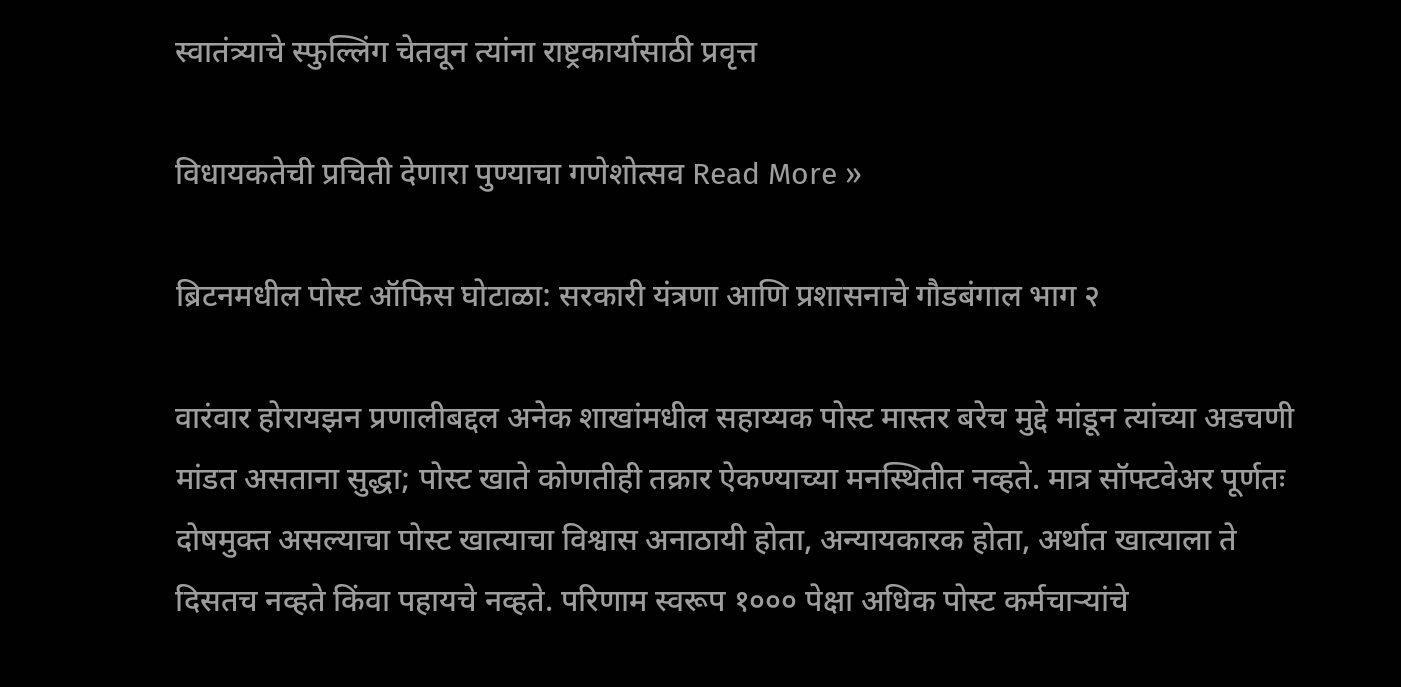स्वातंत्र्याचे स्फुल्लिंग चेतवून त्यांना राष्ट्रकार्यासाठी प्रवृत्त

विधायकतेची प्रचिती देणारा पुण्याचा गणेशोत्सव Read More »

ब्रिटनमधील पोस्ट ऑफिस घोटाळा: सरकारी यंत्रणा आणि प्रशासनाचे गौडबंगाल भाग २

वारंवार होरायझन प्रणालीबद्दल अनेक शाखांमधील सहाय्यक पोस्ट मास्तर बरेच मुद्दे मांडून त्यांच्या अडचणी मांडत असताना सुद्धा; पोस्ट खाते कोणतीही तक्रार ऐकण्याच्या मनस्थितीत नव्हते. मात्र सॉफ्टवेअर पूर्णतः दोषमुक्त असल्याचा पोस्ट खात्याचा विश्वास अनाठायी होता, अन्यायकारक होता, अर्थात खात्याला ते दिसतच नव्हते किंवा पहायचे नव्हते. परिणाम स्वरूप १००० पेक्षा अधिक पोस्ट कर्मचाऱ्यांचे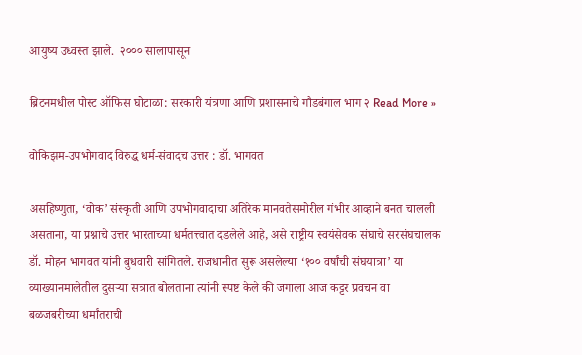आयुष्य उध्वस्त झाले.  २००० सालापासून

ब्रिटनमधील पोस्ट ऑफिस घोटाळा: सरकारी यंत्रणा आणि प्रशासनाचे गौडबंगाल भाग २ Read More »

वोकिझम-उपभोगवाद विरुद्ध धर्म-संवादच उत्तर : डॉ. भागवत

असहिष्णुता, ‘वोक’ संस्कृती आणि उपभोगवादाचा अतिरेक मानवतेसमोरील गंभीर आव्हाने बनत चालली असताना, या प्रश्नाचे उत्तर भारताच्या धर्मतत्त्वात दडलेले आहे, असे राष्ट्रीय स्वयंसेवक संघाचे सरसंघचालक डॉ. मोहन भागवत यांनी बुधवारी सांगितले. राजधानीत सुरू असलेल्या ‘१०० वर्षांची संघयात्रा’ या व्याख्यानमालेतील दुसऱ्या सत्रात बोलताना त्यांनी स्पष्ट केले की जगाला आज कट्टर प्रवचन वा बळजबरीच्या धर्मांतराची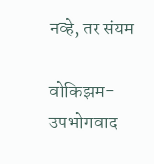नव्हे, तर संयम

वोकिझम-उपभोगवाद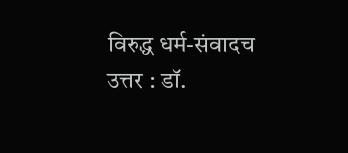विरुद्ध धर्म-संवादच उत्तर : डॉ.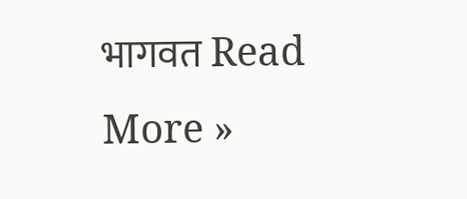भागवत Read More »